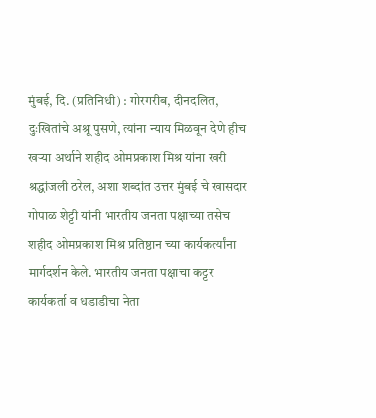मुंबई, दि. (प्रतिनिधी) : गोरगरीब, दीनदलित, दुःखितांचे अश्रू पुसणे, त्यांना न्याय मिळवून देणे हीच खऱ्या अर्थाने शहीद ओमप्रकाश मिश्र यांना खरी श्रद्धांजली ठरेल, अशा शब्दांत उत्तर मुंबई चे खासदार गोपाळ शेट्टी यांनी भारतीय जनता पक्षाच्या तसेच शहीद ओमप्रकाश मिश्र प्रतिष्ठान च्या कार्यकर्त्यांना मार्गदर्शन केले. भारतीय जनता पक्षाचा कट्टर कार्यकर्ता व धडाडीचा नेता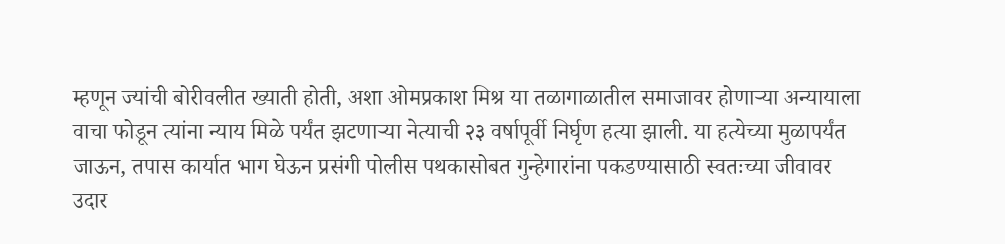म्हणून ज्यांची बोरीवलीत ख्याती होती, अशा ओमप्रकाश मिश्र या तळागाळातील समाजावर होणाऱ्या अन्यायाला वाचा फोडून त्यांना न्याय मिळे पर्यंत झटणाऱ्या नेत्याची २३ वर्षापूर्वी निर्घृण हत्या झाली. या हत्येच्या मुळापर्यंत जाऊन, तपास कार्यात भाग घेऊन प्रसंगी पोलीस पथकासोबत गुन्हेगारांना पकडण्यासाठी स्वतःच्या जीवावर उदार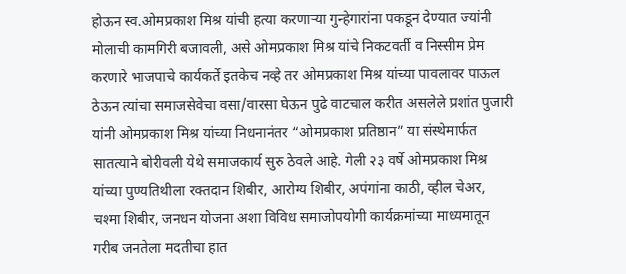होऊन स्व.ओमप्रकाश मिश्र यांची हत्या करणाऱ्या गुन्हेगारांना पकडून देण्यात ज्यांनी मोलाची कामगिरी बजावली, असे ओमप्रकाश मिश्र यांचे निकटवर्ती व निस्सीम प्रेम करणारे भाजपाचे कार्यकर्ते इतकेच नव्हे तर ओमप्रकाश मिश्र यांच्या पावलावर पाऊल ठेऊन त्यांचा समाजसेवेचा वसा/वारसा घेऊन पुढे वाटचाल करीत असलेले प्रशांत पुजारी यांनी ओमप्रकाश मिश्र यांच्या निधनानंतर “ओमप्रकाश प्रतिष्ठान” या संस्थेमार्फत सातत्याने बोरीवली येथे समाजकार्य सुरु ठेवले आहे. गेली २३ वर्षे ओमप्रकाश मिश्र यांच्या पुण्यतिथीला रक्तदान शिबीर, आरोग्य शिबीर, अपंगांना काठी, व्हील चेअर, चश्मा शिबीर, जनधन योजना अशा विविध समाजोपयोगी कार्यक्रमांच्या माध्यमातून गरीब जनतेला मदतीचा हात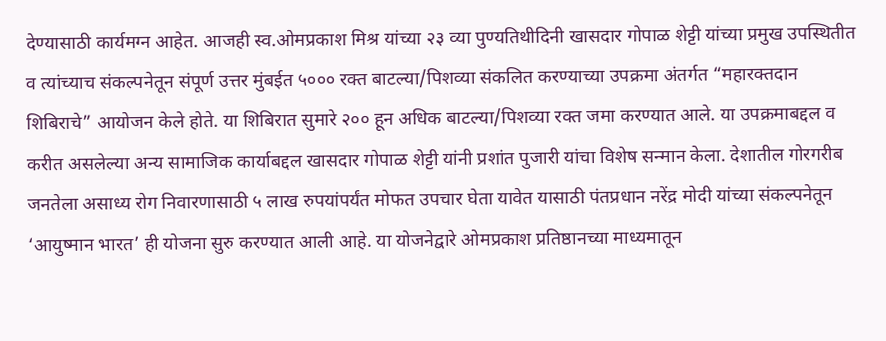देण्यासाठी कार्यमग्न आहेत. आजही स्व.ओमप्रकाश मिश्र यांच्या २३ व्या पुण्यतिथीदिनी खासदार गोपाळ शेट्टी यांच्या प्रमुख उपस्थितीत व त्यांच्याच संकल्पनेतून संपूर्ण उत्तर मुंबईत ५००० रक्त बाटल्या/पिशव्या संकलित करण्याच्या उपक्रमा अंतर्गत “महारक्तदान शिबिराचे” आयोजन केले होते. या शिबिरात सुमारे २०० हून अधिक बाटल्या/पिशव्या रक्त जमा करण्यात आले. या उपक्रमाबद्दल व करीत असलेल्या अन्य सामाजिक कार्याबद्दल खासदार गोपाळ शेट्टी यांनी प्रशांत पुजारी यांचा विशेष सन्मान केला. देशातील गोरगरीब जनतेला असाध्य रोग निवारणासाठी ५ लाख रुपयांपर्यंत मोफत उपचार घेता यावेत यासाठी पंतप्रधान नरेंद्र मोदी यांच्या संकल्पनेतून ‘आयुष्मान भारत’ ही योजना सुरु करण्यात आली आहे. या योजनेद्वारे ओमप्रकाश प्रतिष्ठानच्या माध्यमातून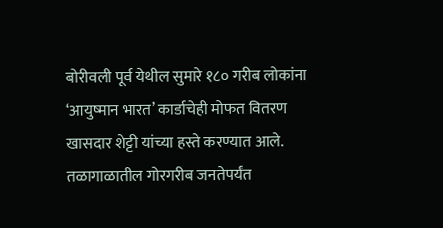बोरीवली पूर्व येथील सुमारे १८० गरीब लोकांना ‘आयुष्मान भारत’ कार्डाचेही मोफत वितरण खासदार शेट्टी यांच्या हस्ते करण्यात आले. तळागाळातील गोरगरीब जनतेपर्यंत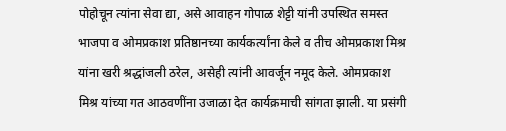पोहोचून त्यांना सेवा द्या, असे आवाहन गोपाळ शेट्टी यांनी उपस्थित समस्त भाजपा व ओमप्रकाश प्रतिष्ठानच्या कार्यकर्त्यांना केले व तीच ओमप्रकाश मिश्र यांना खरी श्रद्धांजली ठरेल, असेही त्यांनी आवर्जून नमूद केले. ओमप्रकाश मिश्र यांच्या गत आठवणींना उजाळा देत कार्यक्रमाची सांगता झाली. या प्रसंगी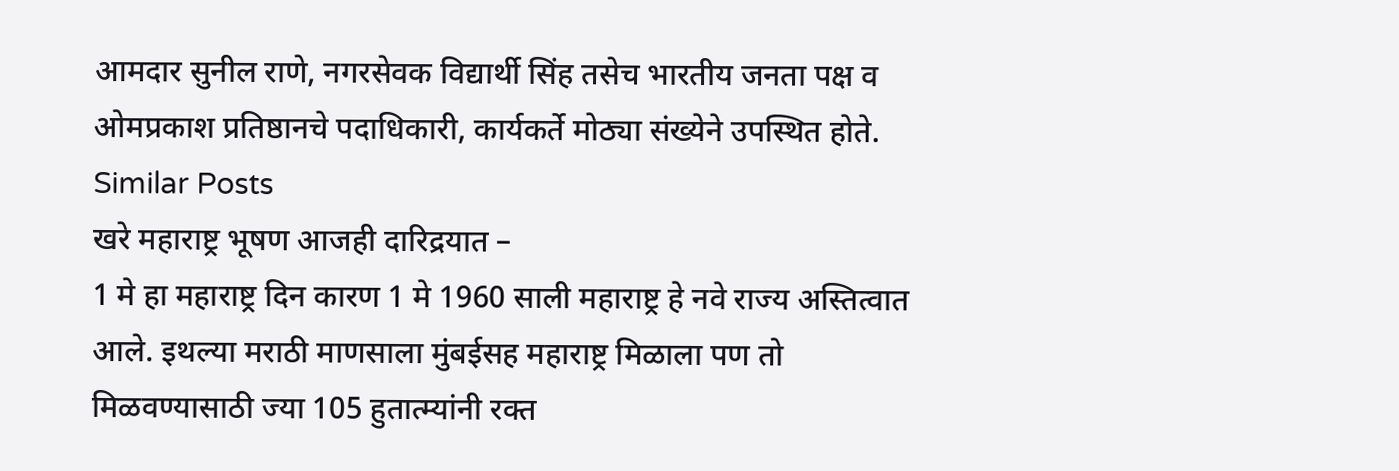आमदार सुनील राणे, नगरसेवक विद्यार्थी सिंह तसेच भारतीय जनता पक्ष व ओमप्रकाश प्रतिष्ठानचे पदाधिकारी, कार्यकर्ते मोठ्या संख्येने उपस्थित होते.
Similar Posts
खरे महाराष्ट्र भूषण आजही दारिद्रयात –
1 मे हा महाराष्ट्र दिन कारण 1 मे 1960 साली महाराष्ट्र हे नवे राज्य अस्तित्वात आले. इथल्या मराठी माणसाला मुंबईसह महाराष्ट्र मिळाला पण तो मिळवण्यासाठी ज्या 105 हुतात्म्यांनी रक्त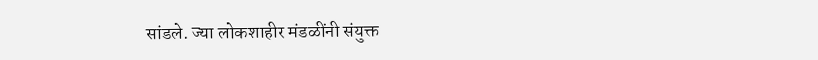सांडले. ज्या लोकशाहीर मंडळींनी संयुक्त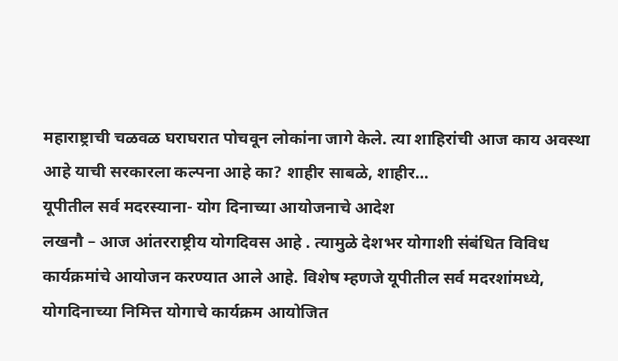महाराष्ट्राची चळवळ घराघरात पोचवून लोकांना जागे केले. त्या शाहिरांची आज काय अवस्था आहे याची सरकारला कल्पना आहे का? शाहीर साबळे, शाहीर…
यूपीतील सर्व मदरस्याना- योग दिनाच्या आयोजनाचे आदेश
लखनौ – आज आंतरराष्ट्रीय योगदिवस आहे . त्यामुळे देशभर योगाशी संबंधित विविध कार्यक्रमांचे आयोजन करण्यात आले आहे. विशेष म्हणजे यूपीतील सर्व मदरशांमध्ये, योगदिनाच्या निमित्त योगाचे कार्यक्रम आयोजित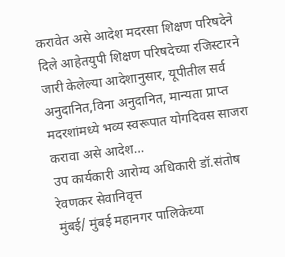करावेत असे आदेश मदरसा शिक्षण परिषदेने दिले आहेतयुपी शिक्षण परिषदेच्या रजिस्टारने जारी केलेल्या आदेशानुसार, यूपीतील सर्व अनुदानित,विना अनुदानित, मान्यता प्राप्त मदरशांमध्ये भव्य स्वरूपात योगदिवस साजरा करावा असे आदेश…
उप कार्यकारी आरोग्य अधिकारी डॉ.संतोष रेवणकर सेवानिवृत्त
मुंबई/ मुंबई महानगर पालिकेच्या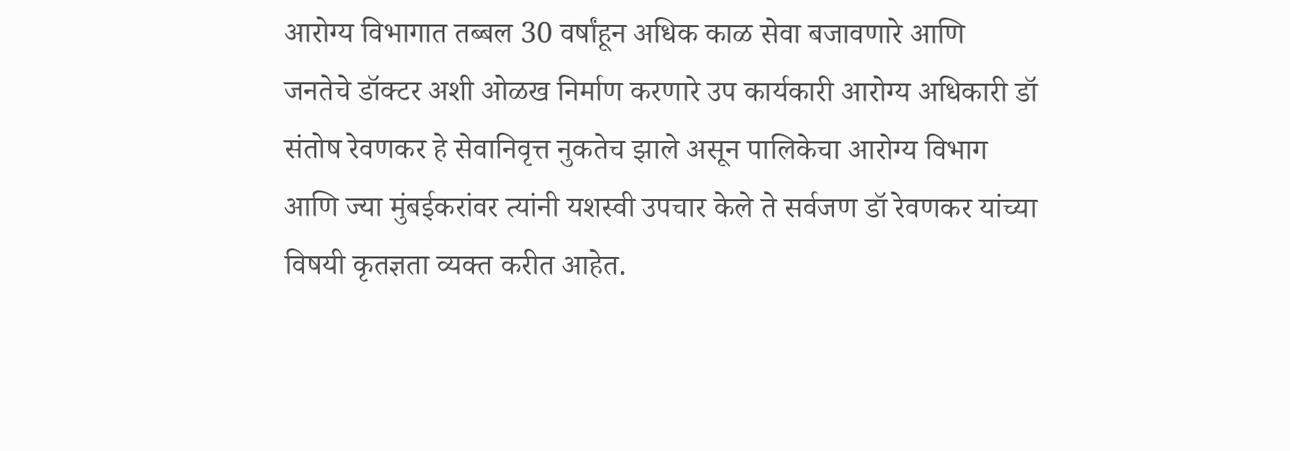आरोग्य विभागात तब्बल 30 वर्षांहून अधिक काळ सेवा बजावणारे आणि जनतेचे डॉक्टर अशी ओळख निर्माण करणारे उप कार्यकारी आरोग्य अधिकारी डॉ संतोष रेवणकर हे सेवानिवृत्त नुकतेच झाले असून पालिकेचा आरोग्य विभाग आणि ज्या मुंबईकरांवर त्यांनी यशस्वी उपचार केले ते सर्वजण डॉ रेवणकर यांच्या विषयी कृतज्ञता व्यक्त करीत आहेत.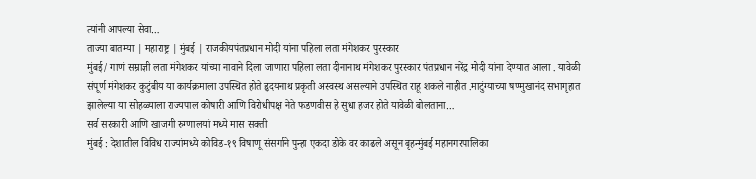त्यांनी आपल्या सेवा…
ताज्या बातम्या | महाराष्ट्र | मुंबई | राजकीयपंतप्रधान मोदी यांना पहिला लता मंगेशकर पुरस्कार
मुंबई/ गाणं सम्राज्ञी लता मंगेशकर यांच्या नावाने दिला जाणारा पहिला लता दीनानाथ मंगेशकर पुरस्कार पंतप्रधान नरेंद्र मोदी यांना देण्यात आला . यावेळी संपूर्ण मंगेशकर कुटुंबीय या कार्यक्रमाला उपस्थित होते हृदयनाथ प्रकृती अस्वस्थ असल्याने उपस्थित राहू शकले नाहीत .माटुंग्याच्या षण्मुखानंद सभागृहात झालेल्या या सोहळ्याला राज्यपाल कोषारी आणि विरोधीपक्ष नेते फडणवीस हे सुधा हजर होते यावेळी बोलताना…
सर्व सरकारी आणि खाजगी रुग्णालयां मध्ये मास सक्ती
मुंबई : देशातील विविध राज्यांमध्ये कोविड-१९ विषाणू संसर्गाने पुन्हा एकदा डोके वर काढले असून बृहन्मुंबई महानगरपालिका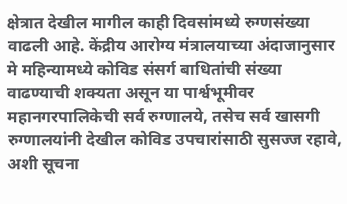क्षेत्रात देखील मागील काही दिवसांमध्ये रुग्णसंख्या वाढली आहे. केंद्रीय आरोग्य मंत्रालयाच्या अंदाजानुसार मे महिन्यामध्ये कोविड संसर्ग बाधितांची संख्या वाढण्याची शक्यता असून या पार्श्वभूमीवर महानगरपालिकेची सर्व रुग्णालये, तसेच सर्व खासगी रुग्णालयांनी देखील कोविड उपचारांसाठी सुसज्ज रहावे, अशी सूचना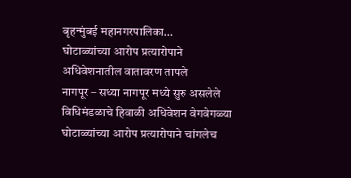बृहन्मुंबई महानगरपालिका…
घोटाळ्यांच्या आरोप प्रत्यारोपाने अधिवेशनातील वातावरण तापले
नागपूर – सध्या नागपूर मध्ये सुरु असलेले विधिमंडळाचे हिवाळी अधिवेशन वेगवेगळ्या घोटाळ्यांच्या आरोप प्रत्यारोपाने चांगलेच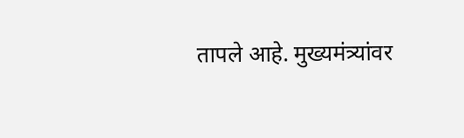तापले आहे. मुख्यमंत्र्यांवर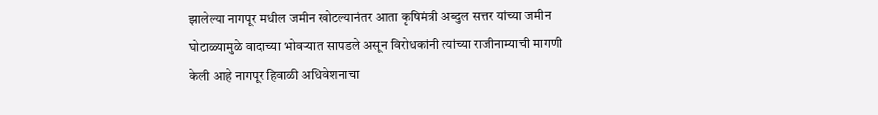झालेल्या नागपूर मधील जमीन खोटल्यानंतर आता कृषिमंत्री अब्दुल सत्तर यांच्या जमीन घोटाळ्यामुळे वादाच्या भोवऱ्यात सापडले असून विरोधकांनी त्यांच्या राजीनाम्याची मागणी केली आहे नागपूर हिवाळी अधिवेशनाचा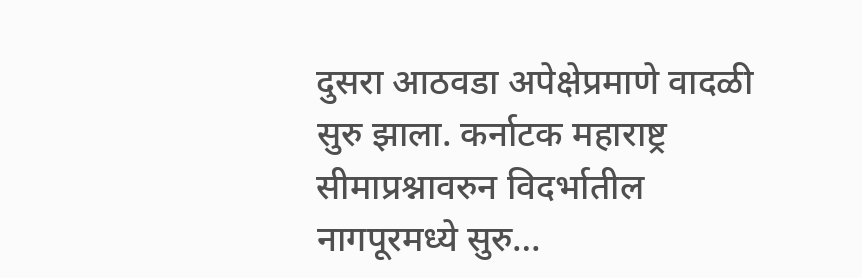दुसरा आठवडा अपेक्षेप्रमाणे वादळी सुरु झाला. कर्नाटक महाराष्ट्र सीमाप्रश्नावरुन विदर्भातील नागपूरमध्ये सुरु…